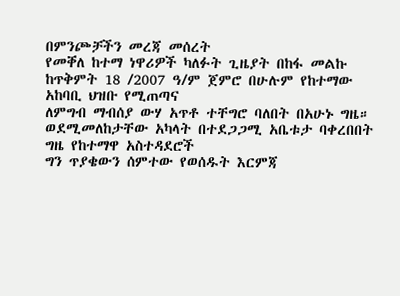በምንጮቻችን መረጃ መሰረት
የመቐለ ከተማ ነዋሪዎች ካለፉት ጊዜያት በከፋ መልኩ ከጥቅምት 18 /2007 ዓ/ም ጀምሮ በሁሉም የከተማው አከባቢ ህዝቡ የሚጠጣና
ለምግብ ማብሰያ ውሃ አጥቶ ተቸግሮ ባለበት በአሁኑ ግዜ። ወደሚመለከታቸው አካላት በተደጋጋሚ አቤቱታ ባቀረበበት ግዜ የከተማዋ አስተዳደሮች
ግን ጥያቄውን ሰምተው የወሰዱት እርምጃ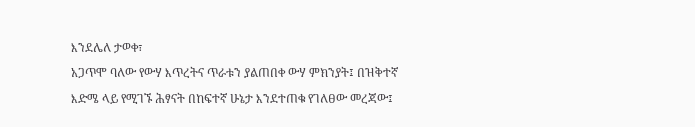እንደሌለ ታወቀ፣
አጋጥሞ ባለው የውሃ እጥረትና ጥራቱን ያልጠበቀ ውሃ ምክንያት፤ በዝቅተኛ
እድሜ ላይ የሚገኙ ሕፃናት በከፍተኛ ሁኔታ እንደተጠቁ የገለፀው መረጃው፤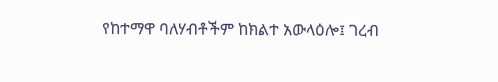የከተማዋ ባለሃብቶችም ከክልተ አውላዕሎ፤ ገረብ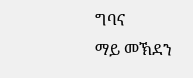ግባና
ማይ መኽደን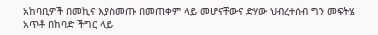አከባቢዎች በመኪና እያስመጡ በመጠቀም ላይ መሆናቸውና ድሃው ህብረተሰብ ግን መፍትሄ አጥቶ በከባድ ችግር ላይ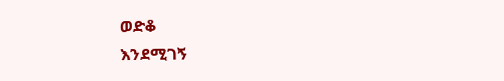ወድቆ
እንደሚገኝ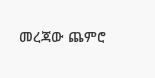መረጃው ጨምሮ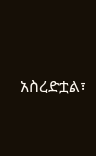አስረድቷል፣